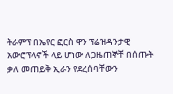ትራምፕ በኤየር ፎርስ ዋን ፕሬዝዳንታዊ አውሮፕላኖች ላይ ሆነው ለጋዜጠኞቸ በሰጡት ቃለ መጠይቅ ኢራን የደረሰባቸውን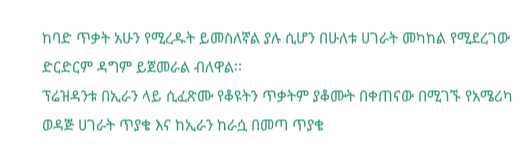ከባድ ጥቃት አሁን የሚረዱት ይመስለኛል ያሉ ሲሆን በሁለቱ ሀገራት መካከል የሚደረገው ድርድርም ዳግም ይጀመራል ብለዋል፡፡
ፕሬዝዳንቱ በኢራን ላይ ሲፈጽሙ የቆዩትን ጥቃትም ያቆሙት በቀጠናው በሚገኙ የአሜሪካ ወዳጅ ሀገራት ጥያቄ እና ከኢራን ከራሷ በመጣ ጥያቄ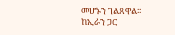መሆኑን ገልጸዋል፡፡
ከኢራን ጋር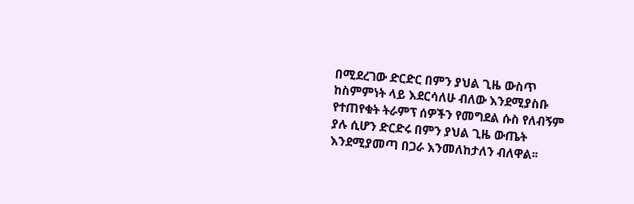በሚደረገው ድርድር በምን ያህል ጊዜ ውስጥ ከስምምነት ላይ እደርሳለሁ ብለው እንደሚያስቡ የተጠየቁት ትራምፕ ሰዎችን የመግደል ሱስ የለብኝም ያሉ ሲሆን ድርድሩ በምን ያህል ጊዜ ውጤት እንደሚያመጣ በጋራ እንመለከታለን ብለዋል፡፡